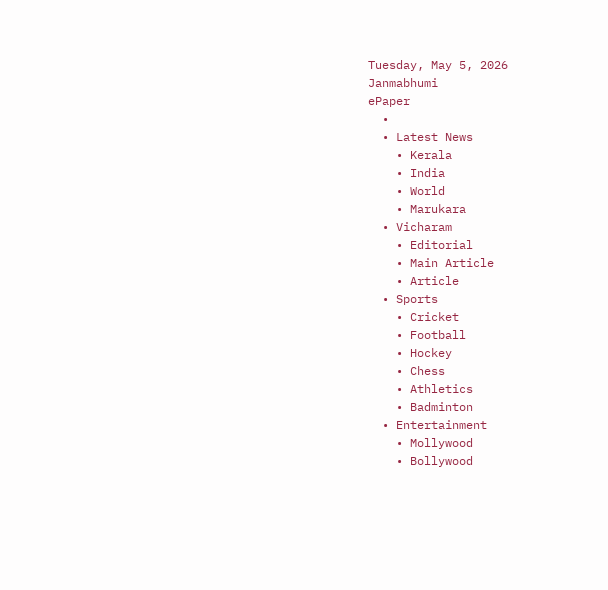Tuesday, May 5, 2026
Janmabhumi
ePaper
  •
  • Latest News
    • Kerala
    • India
    • World
    • Marukara
  • Vicharam
    • Editorial
    • Main Article
    • Article
  • Sports
    • Cricket
    • Football
    • Hockey
    • Chess
    • Athletics
    • Badminton
  • Entertainment
    • Mollywood
    • Bollywood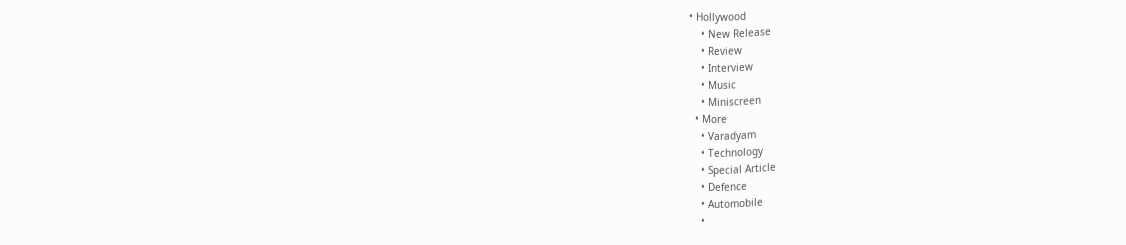• Hollywood
    • New Release
    • Review
    • Interview
    • Music
    • Miniscreen
  • More
    • Varadyam
    • Technology
    • Special Article
    • Defence
    • Automobile
    •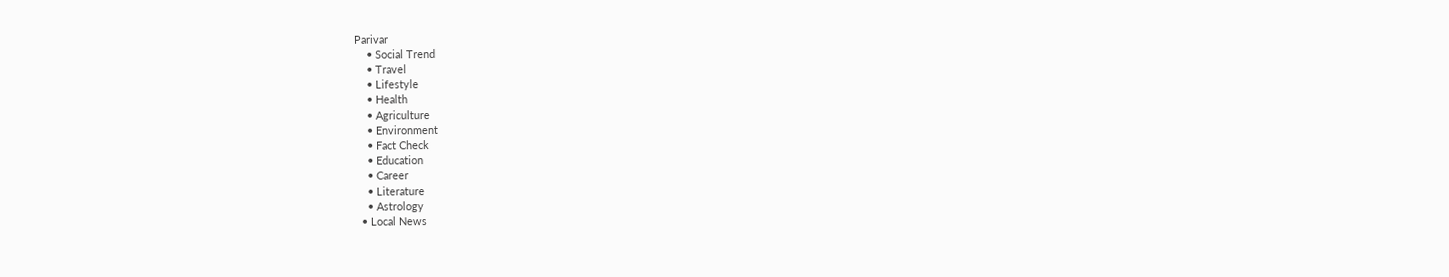Parivar
    • Social Trend
    • Travel
    • Lifestyle
    • Health
    • Agriculture
    • Environment
    • Fact Check
    • Education
    • Career
    • Literature
    • Astrology
  • Local News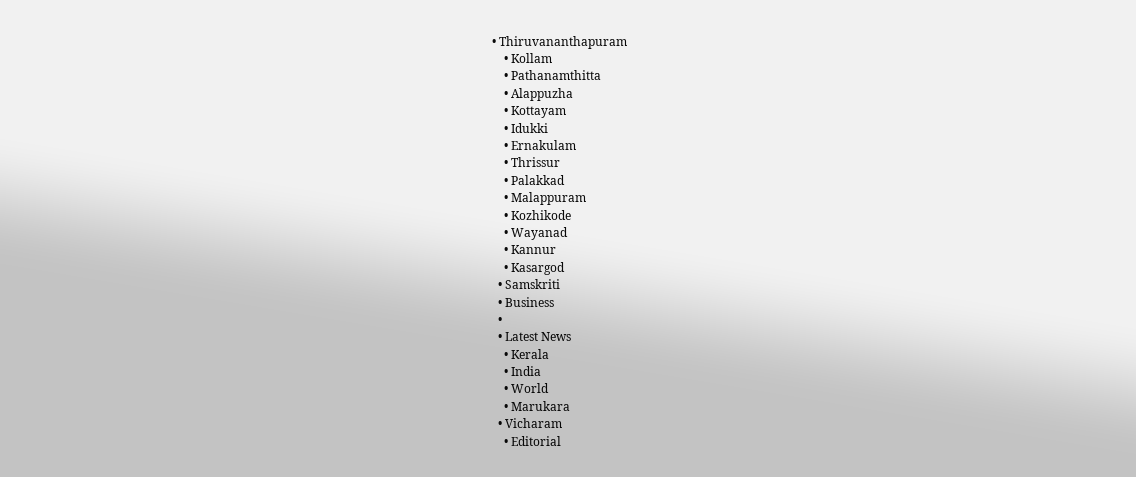• Thiruvananthapuram
    • Kollam
    • Pathanamthitta
    • Alappuzha
    • Kottayam
    • Idukki
    • Ernakulam
    • Thrissur
    • Palakkad
    • Malappuram
    • Kozhikode
    • Wayanad
    • Kannur
    • Kasargod
  • Samskriti
  • Business
  •
  • Latest News
    • Kerala
    • India
    • World
    • Marukara
  • Vicharam
    • Editorial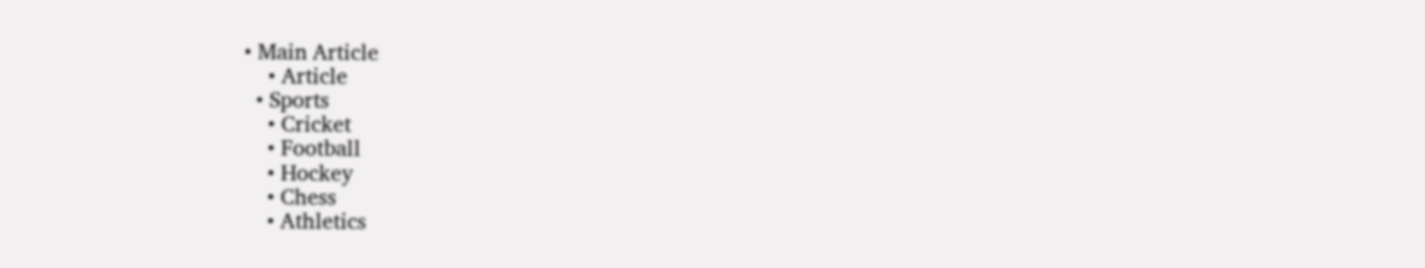• Main Article
    • Article
  • Sports
    • Cricket
    • Football
    • Hockey
    • Chess
    • Athletics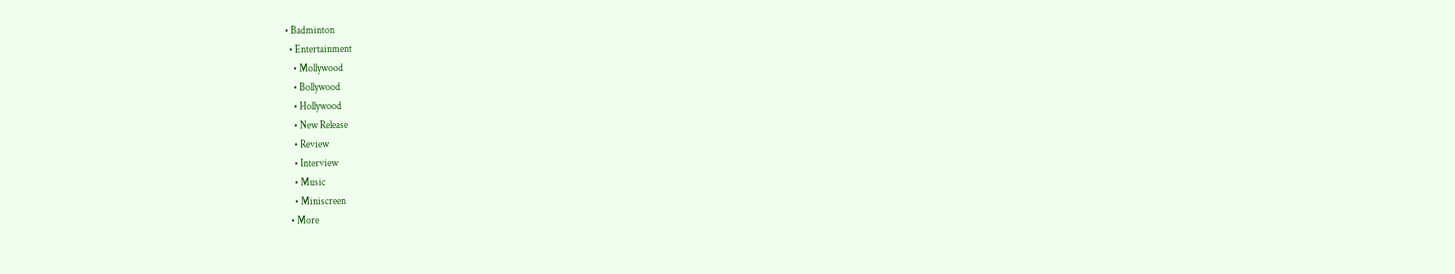• Badminton
  • Entertainment
    • Mollywood
    • Bollywood
    • Hollywood
    • New Release
    • Review
    • Interview
    • Music
    • Miniscreen
  • More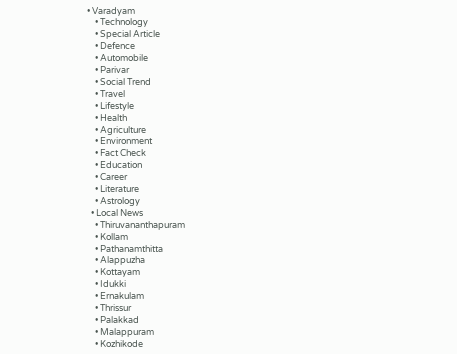• Varadyam
    • Technology
    • Special Article
    • Defence
    • Automobile
    • Parivar
    • Social Trend
    • Travel
    • Lifestyle
    • Health
    • Agriculture
    • Environment
    • Fact Check
    • Education
    • Career
    • Literature
    • Astrology
  • Local News
    • Thiruvananthapuram
    • Kollam
    • Pathanamthitta
    • Alappuzha
    • Kottayam
    • Idukki
    • Ernakulam
    • Thrissur
    • Palakkad
    • Malappuram
    • Kozhikode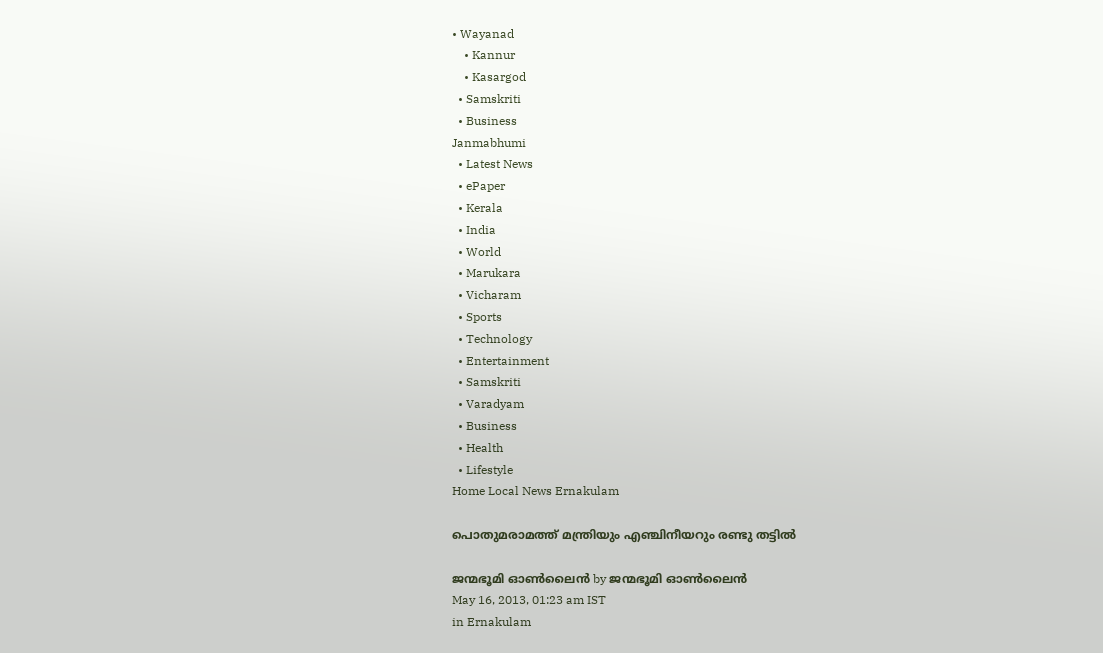• Wayanad
    • Kannur
    • Kasargod
  • Samskriti
  • Business
Janmabhumi
  • Latest News
  • ePaper
  • Kerala
  • India
  • World
  • Marukara
  • Vicharam
  • Sports
  • Technology
  • Entertainment
  • Samskriti
  • Varadyam
  • Business
  • Health
  • Lifestyle
Home Local News Ernakulam

പൊതുമരാമത്ത് മന്ത്രിയും എഞ്ചിനീയറും രണ്ടു തട്ടില്‍

ജന്മഭൂമി ഓണ്‍ലൈന്‍ by ജന്മഭൂമി ഓണ്‍ലൈന്‍
May 16, 2013, 01:23 am IST
in Ernakulam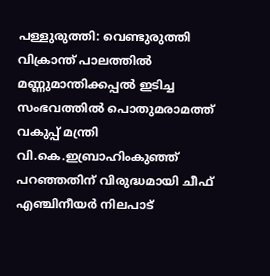പള്ളുരുത്തി: വെണ്ടുരുത്തി വിക്രാന്ത് പാലത്തില്‍ മണ്ണുമാന്തിക്കപ്പല്‍ ഇടിച്ച സംഭവത്തില്‍ പൊതുമരാമത്ത് വകുപ്പ് മന്ത്രി വി.കെ.ഇബ്രാഹിംകുഞ്ഞ് പറഞ്ഞതിന് വിരുദ്ധമായി ചീഫ് എഞ്ചിനീയര്‍ നിലപാട്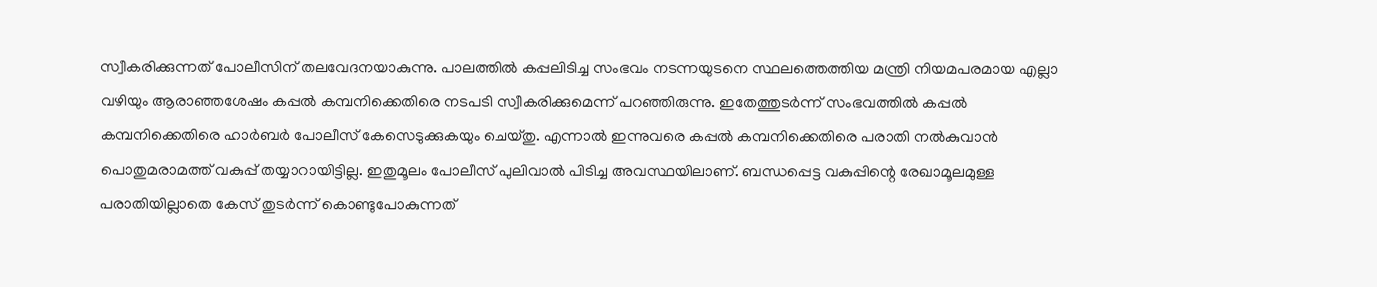സ്വീകരിക്കുന്നത് പോലീസിന് തലവേദനയാകുന്നു. പാലത്തില്‍ കപ്പലിടിച്ച സംഭവം നടന്നയുടനെ സ്ഥലത്തെത്തിയ മന്ത്രി നിയമപരമായ എല്ലാ വഴിയും ആരാഞ്ഞശേഷം കപ്പല്‍ കമ്പനിക്കെതിരെ നടപടി സ്വീകരിക്കുമെന്ന് പറഞ്ഞിരുന്നു. ഇതേത്തുടര്‍ന്ന് സംഭവത്തില്‍ കപ്പല്‍ കമ്പനിക്കെതിരെ ഹാര്‍ബര്‍ പോലീസ് കേസെടുക്കുകയും ചെയ്തു. എന്നാല്‍ ഇന്നുവരെ കപ്പല്‍ കമ്പനിക്കെതിരെ പരാതി നല്‍കുവാന്‍ പൊതുമരാമത്ത് വകുപ്പ് തയ്യാറായിട്ടില്ല. ഇതുമൂലം പോലീസ് പുലിവാല്‍ പിടിച്ച അവസ്ഥയിലാണ്. ബന്ധപ്പെട്ട വകുപ്പിന്റെ രേഖാമൂലമുള്ള പരാതിയില്ലാതെ കേസ് തുടര്‍ന്ന് കൊണ്ടുപോകുന്നത്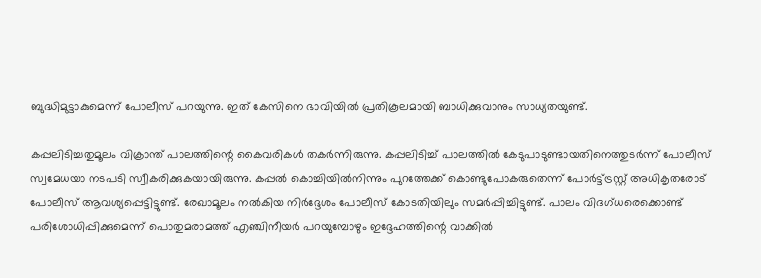ബുദ്ധിമുട്ടാകുമെന്ന് പോലീസ് പറയുന്നു. ഇത് കേസിനെ ഭാവിയില്‍ പ്രതികൂലമായി ബാധിക്കുവാനും സാധ്യതയുണ്ട്.

കപ്പലിടിച്ചതുമൂലം വിക്രാന്ത് പാലത്തിന്റെ കൈവരികള്‍ തകര്‍ന്നിരുന്നു. കപ്പലിടിച്ച് പാലത്തില്‍ കേടുപാടുണ്ടായതിനെത്തുടര്‍ന്ന് പോലീസ് സ്വമേധയാ നടപടി സ്വീകരിക്കുകയായിരുന്നു. കപ്പല്‍ കൊച്ചിയില്‍നിന്നും പുറത്തേക്ക് കൊണ്ടുപോകരുതെന്ന് പോര്‍ട്ട്ട്രസ്റ്റ് അധികൃതരോട് പോലീസ് ആവശ്യപ്പെട്ടിട്ടുണ്ട്. രേഖാമൂലം നല്‍കിയ നിര്‍ദ്ദേശം പോലീസ് കോടതിയിലും സമര്‍പ്പിച്ചിട്ടുണ്ട്. പാലം വിദഗ്ധരെക്കൊണ്ട് പരിശോധിപ്പിക്കുമെന്ന് പൊതുമരാമത്ത് എഞ്ചിനീയര്‍ പറയുമ്പോഴും ഇദ്ദേഹത്തിന്റെ വാക്കില്‍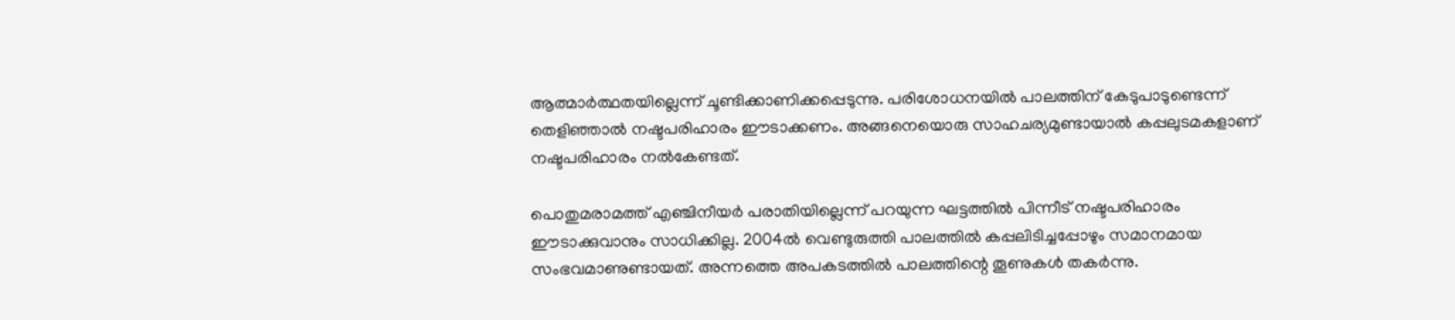ആത്മാര്‍ത്ഥതയില്ലെന്ന് ചൂണ്ടിക്കാണിക്കപ്പെടുന്നു. പരിശോധനയില്‍ പാലത്തിന് കേടുപാടുണ്ടെന്ന് തെളിഞ്ഞാല്‍ നഷ്ടപരിഹാരം ഈടാക്കണം. അങ്ങനെയൊരു സാഹചര്യമുണ്ടായാല്‍ കപ്പലുടമകളാണ് നഷ്ടപരിഹാരം നല്‍കേണ്ടത്.

പൊതുമരാമത്ത് എഞ്ചിനീയര്‍ പരാതിയില്ലെന്ന് പറയുന്ന ഘട്ടത്തില്‍ പിന്നീട് നഷ്ടപരിഹാരം ഈടാക്കുവാനും സാധിക്കില്ല. 2004ല്‍ വെണ്ടുരുത്തി പാലത്തില്‍ കപ്പലിടിച്ചപ്പോഴും സമാനമായ സംഭവമാണുണ്ടായത്. അന്നത്തെ അപകടത്തില്‍ പാലത്തിന്റെ തൂണുകള്‍ തകര്‍ന്നു.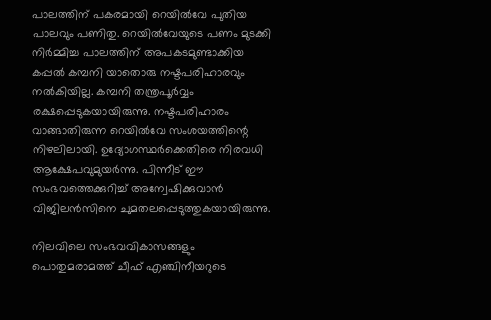പാലത്തിന് പകരമായി റെയില്‍വേ പുതിയ പാലവും പണിതു. റെയില്‍വേയുടെ പണം മുടക്കി നിര്‍മ്മിച്ച പാലത്തിന് അപകടമുണ്ടാക്കിയ കപ്പല്‍ കമ്പനി യാതൊരു നഷ്ടപരിഹാരവും നല്‍കിയില്ല. കമ്പനി തന്ത്രപൂര്‍വ്വം രക്ഷപ്പെടുകയായിരുന്നു. നഷ്ടപരിഹാരം വാങ്ങാതിരുന്ന റെയില്‍വേ സംശയത്തിന്റെ നിഴലിലായി. ഉദ്യോഗസ്ഥര്‍ക്കെതിരെ നിരവധി ആക്ഷേപവുമുയര്‍ന്നു. പിന്നീട് ഈ സംഭവത്തെക്കുറിച്ച് അന്വേഷിക്കുവാന്‍ വിജിലന്‍സിനെ ചുമതലപ്പെടുത്തുകയായിരുന്നു.

നിലവിലെ സംഭവവികാസങ്ങളും പൊതുമരാമത്ത് ചീഫ് എഞ്ചിനീയറുടെ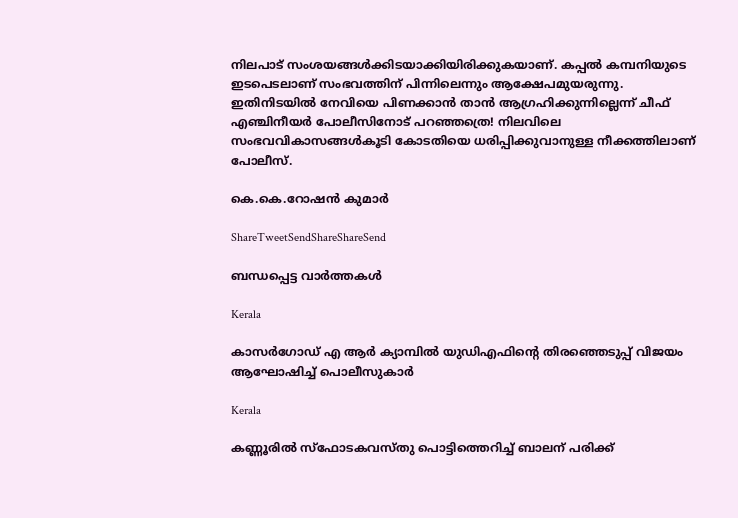നിലപാട് സംശയങ്ങള്‍ക്കിടയാക്കിയിരിക്കുകയാണ്. കപ്പല്‍ കമ്പനിയുടെ ഇടപെടലാണ് സംഭവത്തിന് പിന്നിലെന്നും ആക്ഷേപമുയരുന്നു. ഇതിനിടയില്‍ നേവിയെ പിണക്കാന്‍ താന്‍ ആഗ്രഹിക്കുന്നില്ലെന്ന് ചീഫ് എഞ്ചിനീയര്‍ പോലീസിനോട് പറഞ്ഞത്രെ! നിലവിലെ സംഭവവികാസങ്ങള്‍കൂടി കോടതിയെ ധരിപ്പിക്കുവാനുള്ള നീക്കത്തിലാണ് പോലീസ്.

കെ.കെ.റോഷന്‍ കുമാര്‍

ShareTweetSendShareShareSend

ബന്ധപ്പെട്ട വാര്‍ത്തകള്‍

Kerala

കാസര്‍ഗോഡ് എ ആര്‍ ക്യാമ്പില്‍ യുഡിഎഫിന്റെ തിരഞ്ഞെടുപ്പ് വിജയം ആഘോഷിച്ച് പൊലീസുകാര്‍

Kerala

കണ്ണൂരില്‍ സ്‌ഫോടകവസ്തു പൊട്ടിത്തെറിച്ച് ബാലന് പരിക്ക്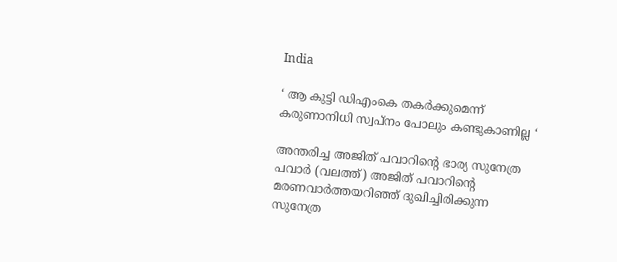India

‘ ആ കുട്ടി ഡിഎംകെ തകർക്കുമെന്ന് കരുണാനിധി സ്വപ്നം പോലും കണ്ടുകാണില്ല ‘

അന്തരിച്ച അജിത് പവാറിന്‍റെ ഭാര്യ സുനേത്ര പവാര്‍ (വലത്ത്) അജിത് പവാറിന്‍റെ മരണവാര്‍ത്തയറിഞ്ഞ് ദുഖിച്ചിരിക്കുന്ന സുനേത്ര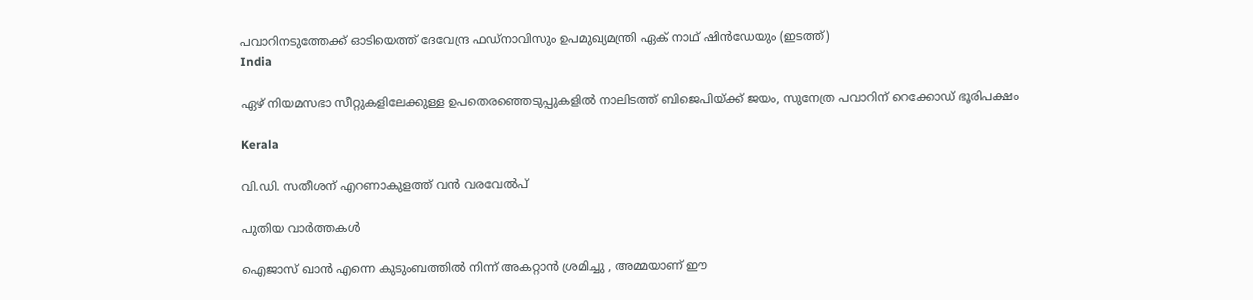പവാറിനടുത്തേക്ക് ഓടിയെത്ത് ദേവേന്ദ്ര ഫഡ്നാവിസും ഉപമുഖ്യമന്ത്രി ഏക് നാഥ് ഷിന്‍ഡേയും (ഇടത്ത്)
India

ഏഴ് നിയമസഭാ സീറ്റുകളിലേക്കുള്ള ഉപതെരഞ്ഞെടുപ്പുകളില്‍ നാലിടത്ത് ബിജെപിയ്‌ക്ക് ജയം, സുനേത്ര പവാറിന് റെക്കോഡ് ഭൂരിപക്ഷം

Kerala

വി.ഡി. സതീശന് എറണാകുളത്ത് വന്‍ വരവേല്‍പ്

പുതിയ വാര്‍ത്തകള്‍

ഐജാസ് ഖാൻ എന്നെ കുടുംബത്തിൽ നിന്ന് അകറ്റാൻ ശ്രമിച്ചു , അമ്മയാണ് ഈ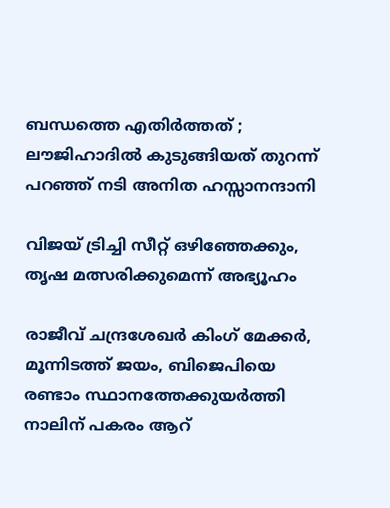ബന്ധത്തെ എതിർത്തത് ; ലൗജിഹാദിൽ കുടുങ്ങിയത് തുറന്ന് പറഞ്ഞ് നടി അനിത ഹസ്സാനന്ദാനി

വിജയ് ട്രിച്ചി സീറ്റ് ഒഴിഞ്ഞേക്കും, തൃഷ മത്സരിക്കുമെന്ന് അഭ്യൂഹം

രാജീവ് ചന്ദ്രശേഖര്‍ കിംഗ് മേക്കര്‍, മൂന്നിടത്ത് ജയം, ബിജെപിയെ രണ്ടാം സ്ഥാനത്തേക്കുയര്‍ത്തി നാലിന് പകരം ആറ്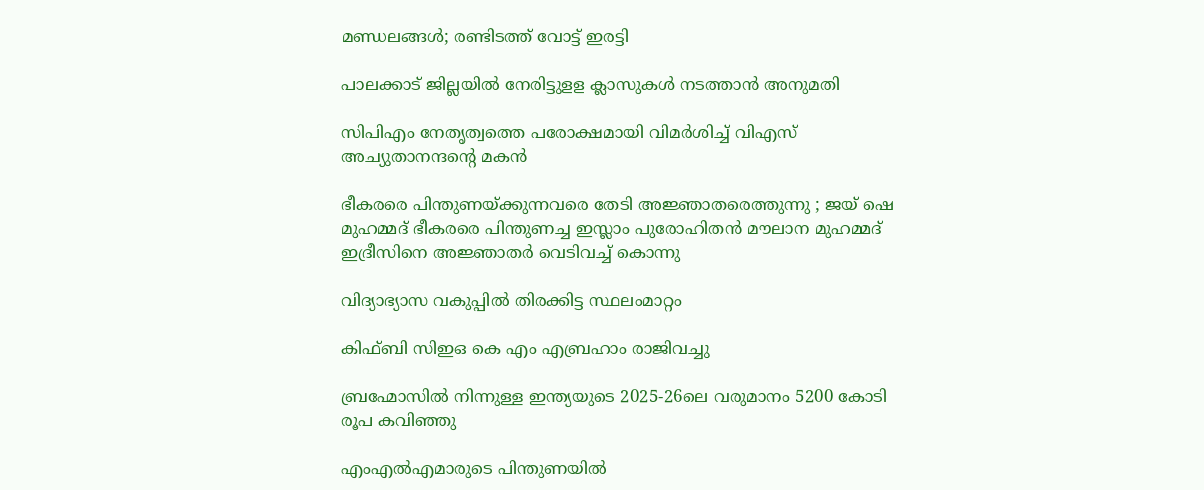മണ്ഡലങ്ങള്‍; രണ്ടിടത്ത് വോട്ട് ഇരട്ടി

പാലക്കാട് ജില്ലയില്‍ നേരിട്ടുളള ക്ലാസുകള്‍ നടത്താന്‍ അനുമതി

സിപിഎം നേതൃത്വത്തെ പരോക്ഷമായി വിമര്‍ശിച്ച് വിഎസ് അച്യുതാനന്ദന്റെ മകന്‍

ഭീകരരെ പിന്തുണയ്‌ക്കുന്നവരെ തേടി അജ്ഞാതരെത്തുന്നു ; ജയ് ഷെ മുഹമ്മദ് ഭീകരരെ പിന്തുണച്ച ഇസ്ലാം പുരോഹിതൻ മൗലാന മുഹമ്മദ് ഇദ്രീസിനെ അജ്ഞാതർ വെടിവച്ച് കൊന്നു

വിദ്യാഭ്യാസ വകുപ്പില്‍ തിരക്കിട്ട സ്ഥലംമാറ്റം

കിഫ്ബി സിഇഒ കെ എം എബ്രഹാം രാജിവച്ചു

ബ്രഹ്മോസില്‍ നിന്നുള്ള ഇന്ത്യയുടെ 2025-26ലെ വരുമാനം 5200 കോടി രൂപ കവിഞ്ഞു

എംഎല്‍എമാരുടെ പിന്തുണയില്‍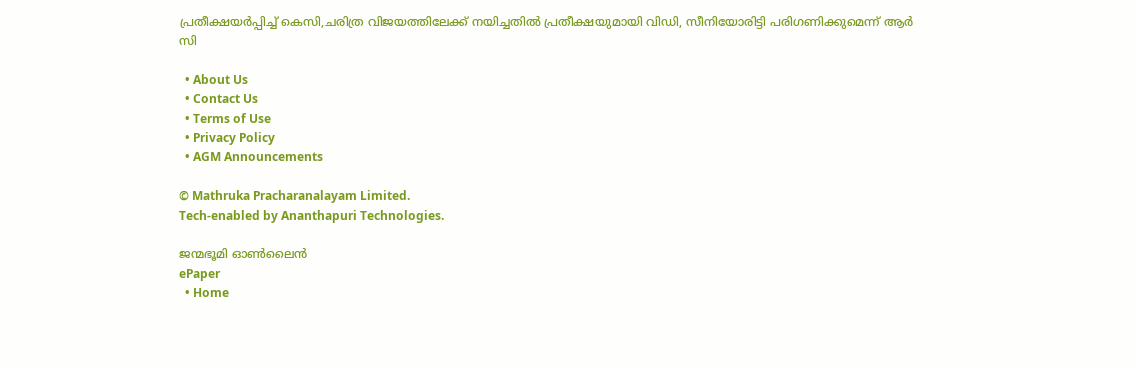പ്രതീക്ഷയര്‍പ്പിച്ച് കെസി,ചരിത്ര വിജയത്തിലേക്ക് നയിച്ചതില്‍ പ്രതീക്ഷയുമായി വിഡി, സീനിയോരിട്ടി പരിഗണിക്കുമെന്ന് ആര്‍ സി

  • About Us
  • Contact Us
  • Terms of Use
  • Privacy Policy
  • AGM Announcements

© Mathruka Pracharanalayam Limited.
Tech-enabled by Ananthapuri Technologies.

ജന്മഭൂമി ഓണ്‍ലൈന്‍
ePaper
  • Home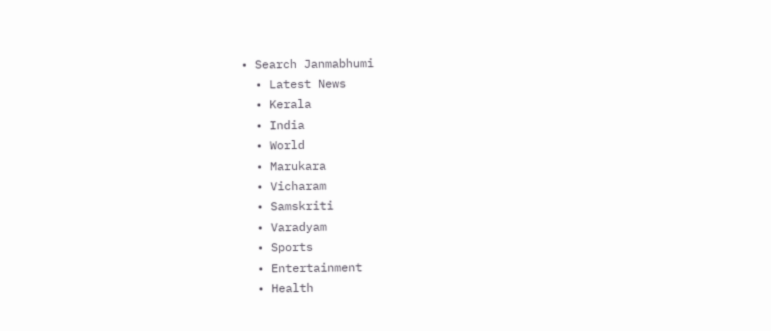• Search Janmabhumi
  • Latest News
  • Kerala
  • India
  • World
  • Marukara
  • Vicharam
  • Samskriti
  • Varadyam
  • Sports
  • Entertainment
  • Health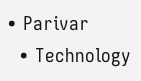• Parivar
  • Technology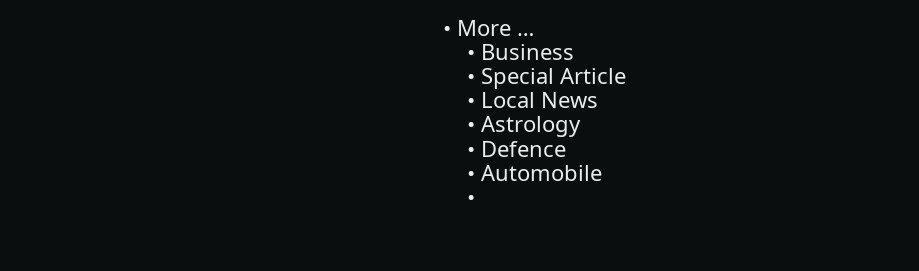• More …
    • Business
    • Special Article
    • Local News
    • Astrology
    • Defence
    • Automobile
    •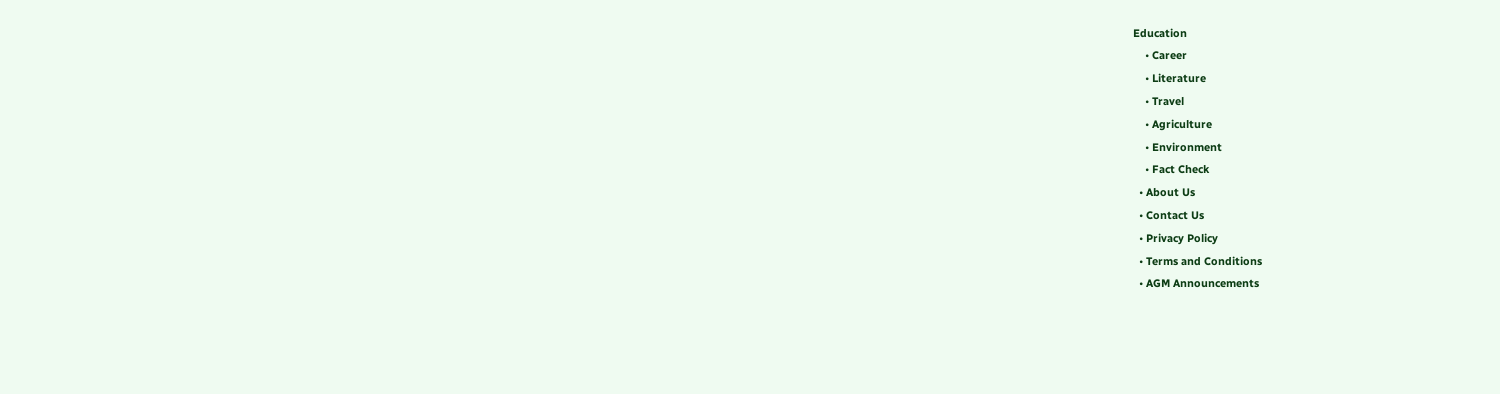Education
    • Career
    • Literature
    • Travel
    • Agriculture
    • Environment
    • Fact Check
  • About Us
  • Contact Us
  • Privacy Policy
  • Terms and Conditions
  • AGM Announcements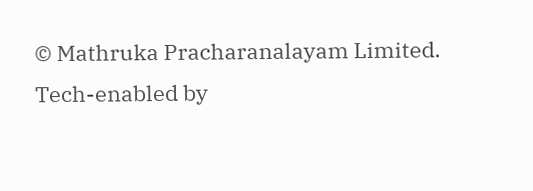© Mathruka Pracharanalayam Limited.
Tech-enabled by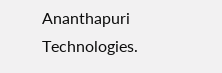Ananthapuri Technologies.